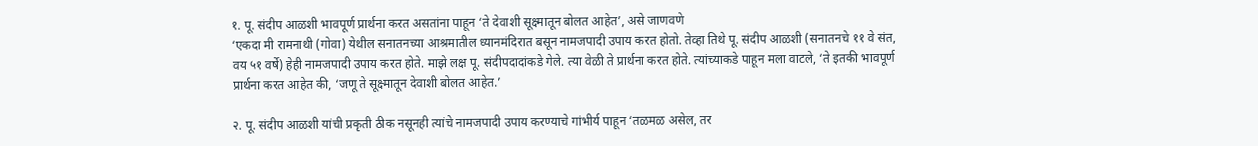१. पू. संदीप आळशी भावपूर्ण प्रार्थना करत असतांना पाहून ‘ते देवाशी सूक्ष्मातून बोलत आहेत’, असे जाणवणे
‘एकदा मी रामनाथी (गोवा) येथील सनातनच्या आश्रमातील ध्यानमंदिरात बसून नामजपादी उपाय करत होतो. तेव्हा तिथे पू. संदीप आळशी (सनातनचे ११ वे संत, वय ५१ वर्षे) हेही नामजपादी उपाय करत होते. माझे लक्ष पू. संदीपदादांकडे गेले. त्या वेळी ते प्रार्थना करत होते. त्यांच्याकडे पाहून मला वाटले, ‘ते इतकी भावपूर्ण प्रार्थना करत आहेत की, ‘जणू ते सूक्ष्मातून देवाशी बोलत आहेत.’

२. पू. संदीप आळशी यांची प्रकृती ठीक नसूनही त्यांचे नामजपादी उपाय करण्याचे गांभीर्य पाहून ‘तळमळ असेल, तर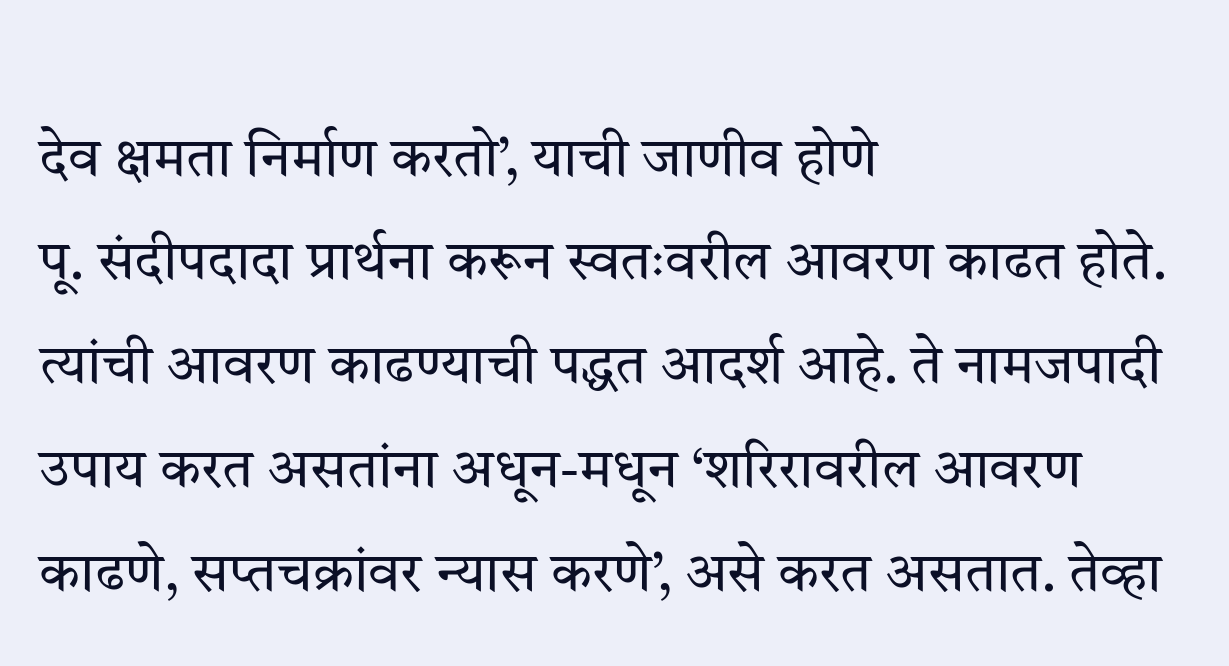देव क्षमता निर्माण करतो’, याची जाणीव होणे
पू. संदीपदादा प्रार्थना करून स्वतःवरील आवरण काढत होते. त्यांची आवरण काढण्याची पद्धत आदर्श आहे. ते नामजपादी उपाय करत असतांना अधून-मधून ‘शरिरावरील आवरण काढणे, सप्तचक्रांवर न्यास करणे’, असे करत असतात. तेव्हा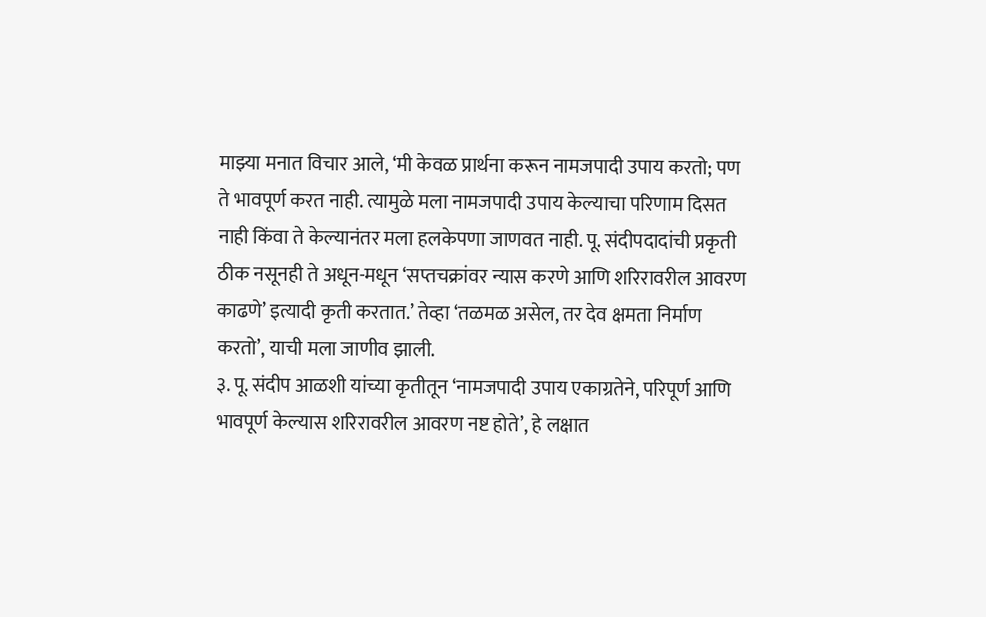माझ्या मनात विचार आले, ‘मी केवळ प्रार्थना करून नामजपादी उपाय करतो; पण ते भावपूर्ण करत नाही. त्यामुळे मला नामजपादी उपाय केल्याचा परिणाम दिसत नाही किंवा ते केल्यानंतर मला हलकेपणा जाणवत नाही. पू. संदीपदादांची प्रकृती ठीक नसूनही ते अधून-मधून ‘सप्तचक्रांवर न्यास करणे आणि शरिरावरील आवरण काढणे’ इत्यादी कृती करतात.’ तेव्हा ‘तळमळ असेल, तर देव क्षमता निर्माण करतो’, याची मला जाणीव झाली.
३. पू. संदीप आळशी यांच्या कृतीतून ‘नामजपादी उपाय एकाग्रतेने, परिपूर्ण आणि भावपूर्ण केल्यास शरिरावरील आवरण नष्ट होते’, हे लक्षात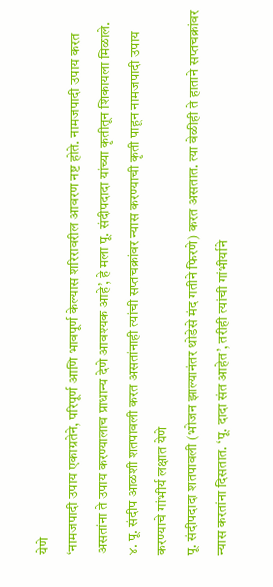येणे
‘नामजपादी उपाय एकाग्रतेने, परिपूर्ण आणि भावपूर्ण केल्यास शरिरावरील आवरण नष्ट होते. नामजपादी उपाय करत असतांना ते उपाय करण्यालाच प्राधान्य देणे आवश्यक आहे’, हे मला पू. संदीपदादा यांच्या कृतीतून शिकायला मिळाले.
४. पू. संदीप आळशी शतपावली करत असतांनाही त्यांची सप्तचक्रांवर न्यास करण्याची कृती पाहून नामजपादी उपाय करण्याचे गांभीर्य लक्षात येणे
पू. संदीपदादा शतपावली (भोजन झाल्यानंतर थोडेसे मंद गतीने फिरणे) करत असतात. त्या वेळीही ते हाताने सप्तचक्रांवर न्यास करतांना दिसतात. ‘पू. दादा संत आहेत’, तरीही त्यांची गांभीर्याने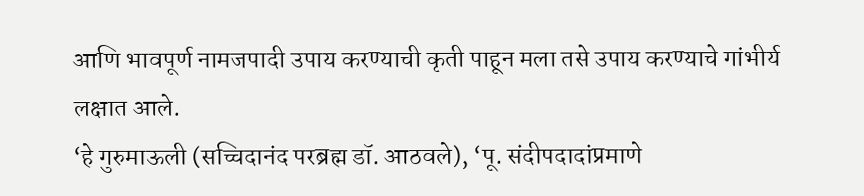आणि भावपूर्ण नामजपादी उपाय करण्याची कृती पाहून मला तसे उपाय करण्याचे गांभीर्य लक्षात आले.
‘हे गुरुमाऊली (सच्चिदानंद परब्रह्म डॉ. आठवले), ‘पू. संदीपदादांप्रमाणे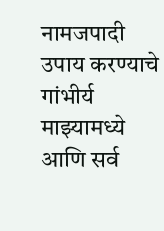नामजपादी उपाय करण्याचे गांभीर्य माझ्यामध्ये आणि सर्व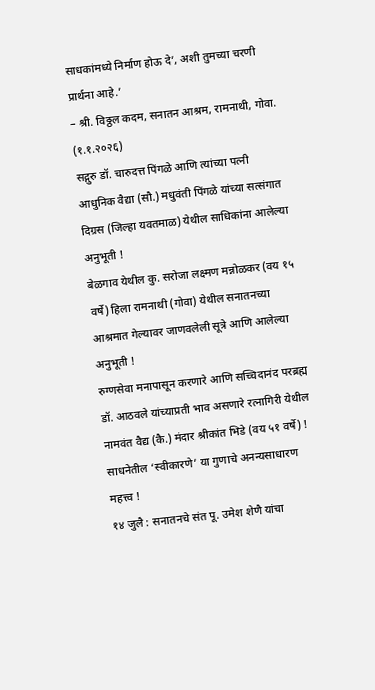साधकांमध्ये निर्माण होऊ दे’, अशी तुमच्या चरणी प्रार्थना आहे.’
– श्री. विठ्ठल कदम, सनातन आश्रम, रामनाथी, गोवा. (१.१.२०२६)
सद्गुरु डॉ. चारुदत्त पिंगळे आणि त्यांच्या पत्नी आधुनिक वैद्या (सौ.) मधुवंती पिंगळे यांच्या सत्संगात दिग्रस (जिल्हा यवतमाळ) येथील साधिकांना आलेल्या अनुभूती !
बेळगाव येथील कु. सरोजा लक्ष्मण मन्नोळकर (वय १५ वर्षे) हिला रामनाथी (गोवा) येथील सनातनच्या आश्रमात गेल्यावर जाणवलेली सूत्रे आणि आलेल्या अनुभूती !
रुग्णसेवा मनापासून करणारे आणि सच्चिदानंद परब्रह्म डॉ. आठवले यांच्याप्रती भाव असणारे रत्नागिरी येथील नामवंत वैद्य (कै.) मंदार श्रीकांत भिडे (वय ५१ वर्षे) !
साधनेतील ‘स्वीकारणे’ या गुणाचे अनन्यसाधारण महत्त्व !
१४ जुलै : सनातनचे संत पू. उमेश शेणै यांचा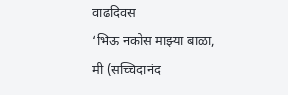वाढदिवस
‘भिऊ नकोस माझ्या बाळा, मी (सच्चिदानंद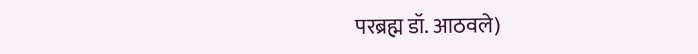परब्रह्म डॉ. आठवले)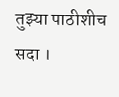तुझ्या पाठीशीच सदा ।